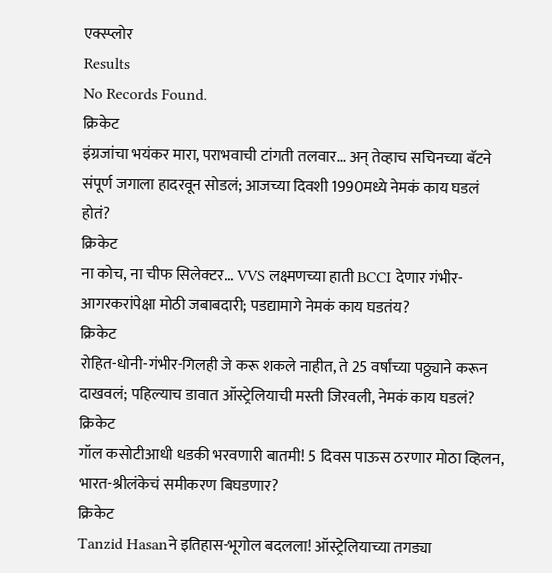एक्स्प्लोर
Results
No Records Found.
क्रिकेट
इंग्रजांचा भयंकर मारा, पराभवाची टांगती तलवार... अन् तेव्हाच सचिनच्या बॅटने संपूर्ण जगाला हादरवून सोडलं; आजच्या दिवशी 1990मध्ये नेमकं काय घडलं होतं?
क्रिकेट
ना कोच, ना चीफ सिलेक्टर... VVS लक्ष्मणच्या हाती BCCI देणार गंभीर-आगरकरांपेक्षा मोठी जबाबदारी; पडद्यामागे नेमकं काय घडतंय?
क्रिकेट
रोहित-धोनी-गंभीर-गिलही जे करू शकले नाहीत, ते 25 वर्षांच्या पठ्ठ्याने करून दाखवलं; पहिल्याच डावात ऑस्ट्रेलियाची मस्ती जिरवली, नेमकं काय घडलं?
क्रिकेट
गॉल कसोटीआधी धडकी भरवणारी बातमी! 5 दिवस पाऊस ठरणार मोठा व्हिलन, भारत-श्रीलंकेचं समीकरण बिघडणार?
क्रिकेट
Tanzid Hasanने इतिहास-भूगोल बदलला! ऑस्ट्रेलियाच्या तगड्या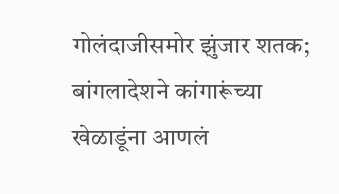गोलंदाजीसमोर झुंजार शतक; बांगलादेशने कांगारूंच्या खेळाडूंना आणलं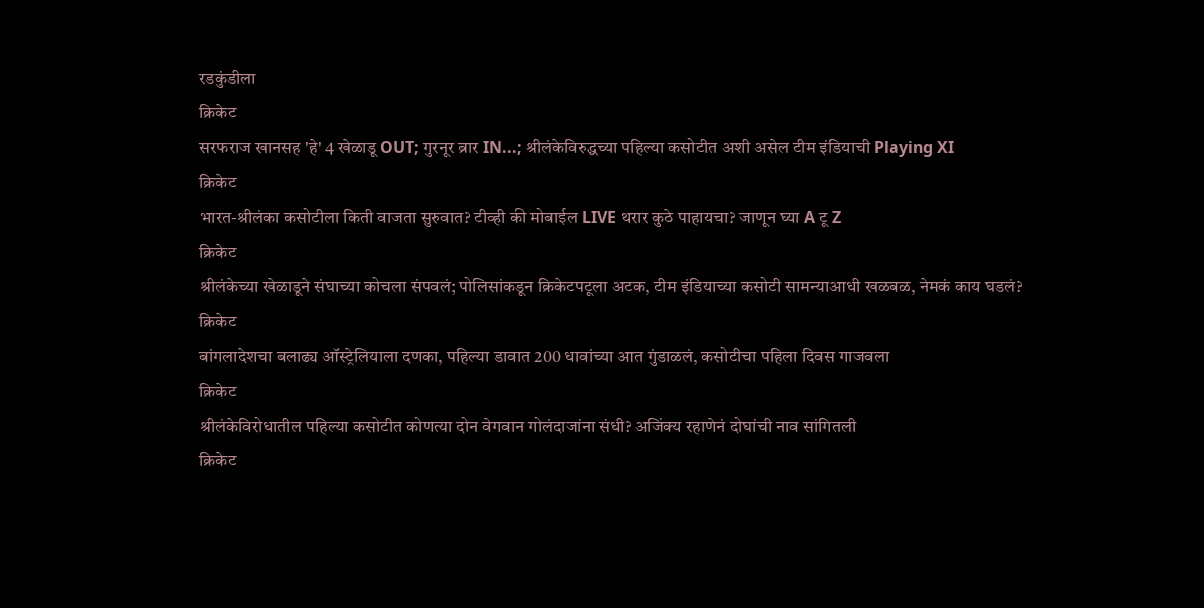रडकुंडीला
क्रिकेट
सरफराज खानसह 'हे' 4 खेळाडू OUT; गुरनूर ब्रार IN...; श्रीलंकेविरुद्धच्या पहिल्या कसोटीत अशी असेल टीम इंडियाची Playing XI
क्रिकेट
भारत-श्रीलंका कसोटीला किती वाजता सुरुवात? टीव्ही की मोबाईल LIVE थरार कुठे पाहायचा? जाणून घ्या A टू Z
क्रिकेट
श्रीलंकेच्या खेळाडूने संघाच्या कोचला संपवलं; पोलिसांकडून क्रिकेटपटूला अटक, टीम इंडियाच्या कसोटी सामन्याआधी खळबळ, नेमकं काय घडलं?
क्रिकेट
बांगलादेशचा बलाढ्य ऑस्ट्रेलियाला दणका, पहिल्या डावात 200 धावांच्या आत गुंडाळलं, कसोटीचा पहिला दिवस गाजवला
क्रिकेट
श्रीलंकेविरोधातील पहिल्या कसोटीत कोणत्या दोन वेगवान गोलंदाजांना संधी? अजिंक्य रहाणेनं दोघांची नाव सांगितली
क्रिकेट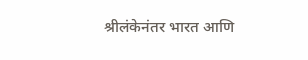श्रीलंकेनंतर भारत आणि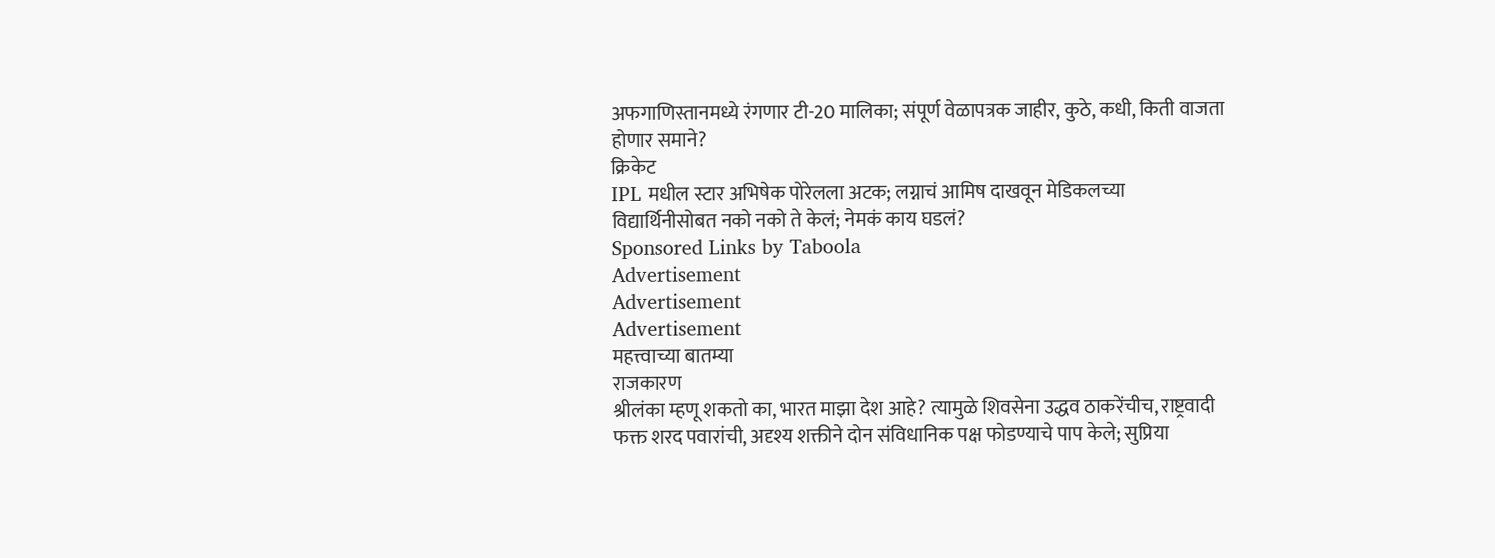अफगाणिस्तानमध्ये रंगणार टी-20 मालिका; संपूर्ण वेळापत्रक जाहीर, कुठे, कधी, किती वाजता होणार समाने?
क्रिकेट
IPL मधील स्टार अभिषेक पोरेलला अटक; लग्नाचं आमिष दाखवून मेडिकलच्या विद्यार्थिनीसोबत नको नको ते केलं; नेमकं काय घडलं?
Sponsored Links by Taboola
Advertisement
Advertisement
Advertisement
महत्त्वाच्या बातम्या
राजकारण
श्रीलंका म्हणू शकतो का, भारत माझा देश आहे? त्यामुळे शिवसेना उद्धव ठाकरेंचीच, राष्ट्रवादी फक्त शरद पवारांची, अदृश्य शक्तीने दोन संविधानिक पक्ष फोडण्याचे पाप केले; सुप्रिया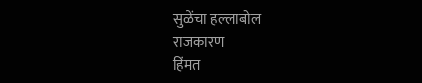सुळेंचा हल्लाबोल
राजकारण
हिंमत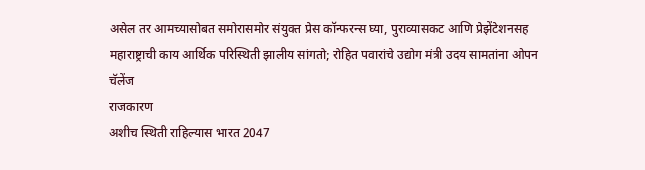असेल तर आमच्यासोबत समोरासमोर संयुक्त प्रेस कॉन्फरन्स घ्या, पुराव्यासकट आणि प्रेझेंटेशनसह महाराष्ट्राची काय आर्थिक परिस्थिती झालीय सांगतो; रोहित पवारांचे उद्योग मंत्री उदय सामतांना ओपन चॅलेंज
राजकारण
अशीच स्थिती राहिल्यास भारत 2047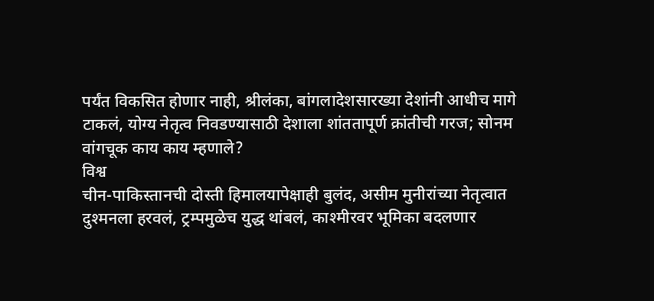पर्यंत विकसित होणार नाही, श्रीलंका, बांगलादेशसारख्या देशांनी आधीच मागे टाकलं, योग्य नेतृत्व निवडण्यासाठी देशाला शांततापूर्ण क्रांतीची गरज; सोनम वांगचूक काय काय म्हणाले?
विश्व
चीन-पाकिस्तानची दोस्ती हिमालयापेक्षाही बुलंद, असीम मुनीरांच्या नेतृत्वात दुश्मनला हरवलं, ट्रम्पमुळेच युद्ध थांबलं, काश्मीरवर भूमिका बदलणार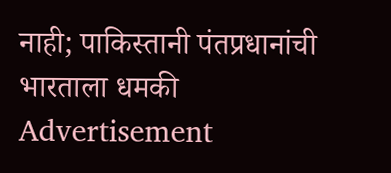नाही; पाकिस्तानी पंतप्रधानांची भारताला धमकी
Advertisement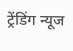ट्रेंडिंग न्यूज